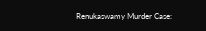Renukaswamy Murder Case: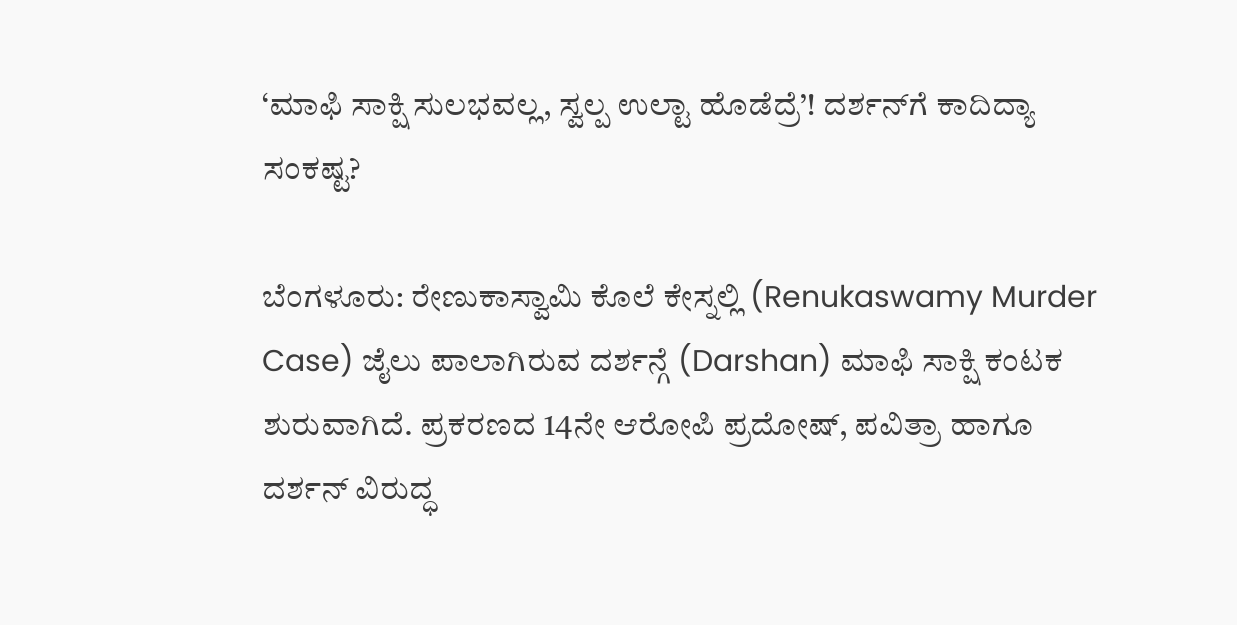‘ಮಾಫಿ ಸಾಕ್ಷಿ ಸುಲಭವಲ್ಲ, ಸ್ವಲ್ಪ ಉಲ್ಟಾ ಹೊಡೆದ್ರೆ’! ದರ್ಶನ್‌ಗೆ ಕಾದಿದ್ಯಾ ಸಂಕಷ್ಟ?

ಬೆಂಗಳೂರು: ರೇಣುಕಾಸ್ವಾಮಿ ಕೊಲೆ ಕೇಸ್ನಲ್ಲಿ (Renukaswamy Murder Case) ಜೈಲು ಪಾಲಾಗಿರುವ ದರ್ಶನ್ಗೆ (Darshan) ಮಾಫಿ ಸಾಕ್ಷಿ ಕಂಟಕ ಶುರುವಾಗಿದೆ. ಪ್ರಕರಣದ 14ನೇ ಆರೋಪಿ ಪ್ರದೋಷ್, ಪವಿತ್ರಾ ಹಾಗೂ ದರ್ಶನ್ ವಿರುದ್ಧ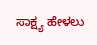ಸಾಕ್ಷ್ಯ ಹೇಳಲು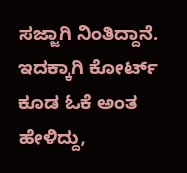ಸಜ್ಜಾಗಿ ನಿಂತಿದ್ದಾನೆ. ಇದಕ್ಕಾಗಿ ಕೋರ್ಟ್‌ ಕೂಡ ಓಕೆ ಅಂತ ಹೇಳಿದ್ದು,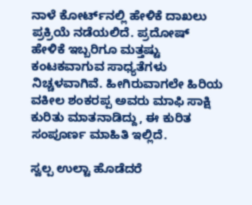ನಾಳೆ ಕೋರ್ಟ್‌ನಲ್ಲಿ ಹೇಳಿಕೆ ದಾಖಲು ಪ್ರಕ್ರಿಯೆ ನಡೆಯಲಿದೆ. ಪ್ರದೋಷ್ ಹೇಳಿಕೆ ಇಬ್ಬರಿಗೂ ಮತ್ತಷ್ಟು ಕಂಟಕವಾಗುವ ಸಾಧ್ಯತೆಗಳು ನಿಚ್ಚಳವಾಗಿವೆ. ಹೀಗಿರುವಾಗಲೇ ಹಿರಿಯ ವಕೀಲ ಶಂಕರಪ್ಪ ಅವರು ಮಾಫಿ ಸಾಕ್ಷಿ ಕುರಿತು ಮಾತನಾಡಿದ್ದು, ಈ ಕುರಿತ ಸಂಪೂರ್ಣ ಮಾಹಿತಿ ಇಲ್ಲಿದೆ.

ಸ್ವಲ್ಪ ಉಲ್ಟಾ ಹೊಡೆದರೆ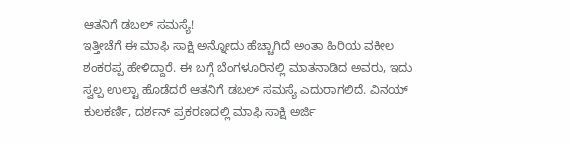ಆತನಿಗೆ ಡಬಲ್ ಸಮಸ್ಯೆ!
ಇತ್ತೀಚೆಗೆ ಈ ಮಾಫಿ ಸಾಕ್ಷಿ ಅನ್ನೋದು ಹೆಚ್ಚಾಗಿದೆ ಅಂತಾ ಹಿರಿಯ ವಕೀಲ ಶಂಕರಪ್ಪ ಹೇಳಿದ್ದಾರೆ. ಈ ಬಗ್ಗೆ ಬೆಂಗಳೂರಿನಲ್ಲಿ ಮಾತನಾಡಿದ ಅವರು, ಇದು ಸ್ವಲ್ಪ ಉಲ್ಟಾ ಹೊಡೆದರೆ ಆತನಿಗೆ ಡಬಲ್ ಸಮಸ್ಯೆ ಎದುರಾಗಲಿದೆ. ವಿನಯ್ ಕುಲಕರ್ಣಿ, ದರ್ಶನ್ ಪ್ರಕರಣದಲ್ಲಿ ಮಾಫಿ ಸಾಕ್ಷಿ ಅರ್ಜಿ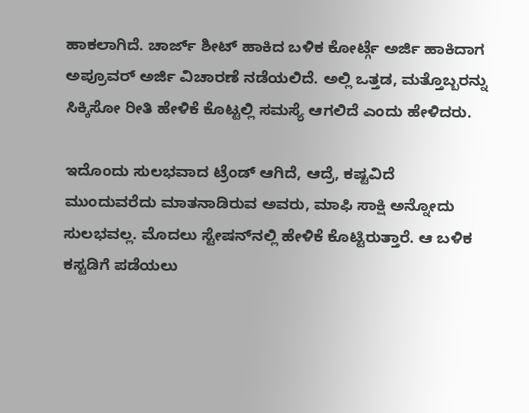ಹಾಕಲಾಗಿದೆ. ಚಾರ್ಜ್ ಶೀಟ್ ಹಾಕಿದ ಬಳಿಕ ಕೋರ್ಟ್ಗೆ ಅರ್ಜಿ ಹಾಕಿದಾಗ ಅಪ್ರೂವರ್ ಅರ್ಜಿ ವಿಚಾರಣೆ ನಡೆಯಲಿದೆ. ಅಲ್ಲಿ ಒತ್ತಡ, ಮತ್ತೊಬ್ಬರ‌ನ್ನು ಸಿಕ್ಕಿಸೋ ರೀತಿ ಹೇಳಿಕೆ ಕೊಟ್ಟಲ್ಲಿ ಸಮಸ್ಯೆ ಆಗಲಿದೆ ಎಂದು ಹೇಳಿದರು.

ಇದೊಂದು ಸುಲಭವಾದ ಟ್ರೆಂಡ್ ಆಗಿದೆ, ಆದ್ರೆ, ಕಷ್ಟವಿದೆ
ಮುಂದುವರೆದು ಮಾತನಾಡಿರುವ ಅವರು, ಮಾಫಿ ಸಾಕ್ಷಿ ಅನ್ನೋದು ಸುಲಭವಲ್ಲ. ಮೊದಲು ಸ್ಟೇಷನ್‌ನಲ್ಲಿ ಹೇಳಿಕೆ ಕೊಟ್ಟಿರುತ್ತಾರೆ. ಆ ಬಳಿಕ ಕಸ್ಟಡಿಗೆ ಪಡೆಯಲು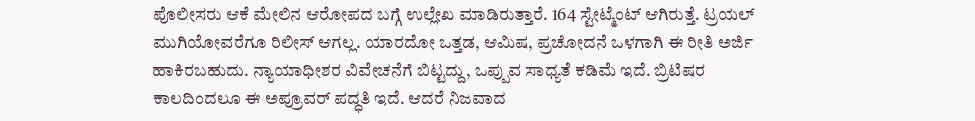ಪೊಲೀಸರು ಆಕೆ ಮೇಲಿನ ಆರೋಪದ ಬಗ್ಗೆ ಉಲ್ಲೇಖ ಮಾಡಿರುತ್ತಾರೆ. 164 ಸ್ಟೇಟ್ಮೆಂಟ್ ಆಗಿರುತ್ತೆ. ಟ್ರಯಲ್ ಮುಗಿಯೋವರೆಗೂ ರಿಲೀಸ್ ಆಗಲ್ಲ. ಯಾರದೋ ಒತ್ತಡ, ಆಮಿಷ, ಪ್ರಚೋದನೆ ಒಳಗಾಗಿ ಈ ರೀತಿ ಅರ್ಜಿ ಹಾಕಿರಬಹುದು. ನ್ಯಾಯಾಧೀಶರ ವಿವೇಚನೆಗೆ ಬಿಟ್ಟದ್ದು, ಒಪ್ಪುವ ಸಾಧ್ಯತೆ ಕಡಿಮೆ ಇದೆ. ಬ್ರಿಟಿಷರ ಕಾಲದಿಂದಲೂ ಈ ಅಪ್ರೂವರ್ ಪದ್ಧತಿ ಇದೆ. ಆದರೆ ನಿಜವಾದ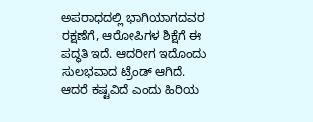ಅಪರಾಧದಲ್ಲಿ ಭಾಗಿಯಾಗದವರ ರಕ್ಷಣೆಗೆ, ಆರೋಪಿಗಳ ಶಿಕ್ಷೆಗೆ ಈ ಪದ್ಧತಿ ಇದೆ. ಆದರೀಗ ಇದೊಂದು ಸುಲಭವಾದ ಟ್ರೆಂಡ್ ಆಗಿದೆ. ಆದರೆ ಕಷ್ಟವಿದೆ ಎಂದು ಹಿರಿಯ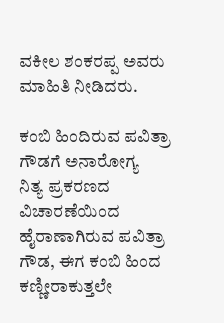ವಕೀಲ ಶಂಕರಪ್ಪ ಅವರು ಮಾಹಿತಿ ನೀಡಿದರು.

ಕಂಬಿ ಹಿಂದಿರುವ ಪವಿತ್ರಾ ಗೌಡಗೆ ಅನಾರೋಗ್ಯ
ನಿತ್ಯ ಪ್ರಕರಣದ ವಿಚಾರಣೆಯಿಂದ ಹೈರಾಣಾಗಿರುವ ಪವಿತ್ರಾ ಗೌಡ, ಈಗ ಕಂಬಿ ಹಿಂದ ಕಣ್ಣೀರಾಕುತ್ತಲೇ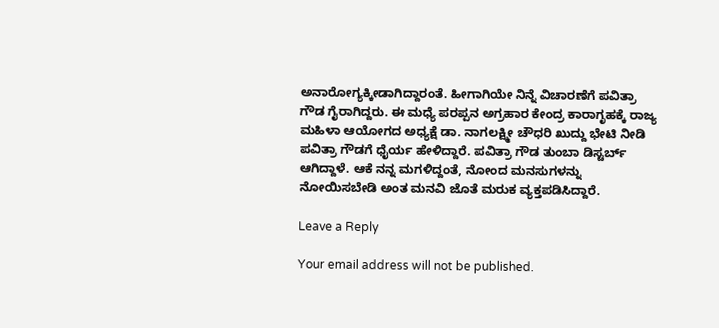ಅನಾರೋಗ್ಯಕ್ಕೀಡಾಗಿದ್ದಾರಂತೆ. ಹೀಗಾಗಿಯೇ ನಿನ್ನೆ ವಿಚಾರಣೆಗೆ ಪವಿತ್ರಾ ಗೌಡ ಗೈರಾಗಿದ್ದರು. ಈ ಮಧ್ಯೆ ಪರಪ್ಪನ ಅಗ್ರಹಾರ ಕೇಂದ್ರ ಕಾರಾಗೃಹಕ್ಕೆ ರಾಜ್ಯ ಮಹಿಳಾ ಆಯೋಗದ ಅಧ್ಯಕ್ಷೆ ಡಾ. ನಾಗಲಕ್ಷ್ಮೀ ಚೌಧರಿ ಖುದ್ದು ಭೇಟಿ ನೀಡಿ ಪವಿತ್ರಾ ಗೌಡಗೆ ಧೈರ್ಯ ಹೇಳಿದ್ದಾರೆ. ಪವಿತ್ರಾ ಗೌಡ ತುಂಬಾ ಡಿಸ್ಟರ್ಬ್ ಆಗಿದ್ದಾಳೆ. ಆಕೆ ನನ್ನ ಮಗಳಿದ್ದಂತೆ, ನೋಂದ ಮನಸುಗಳನ್ನು ನೋಯಿಸಬೇಡಿ ಅಂತ ಮನವಿ ಜೊತೆ ಮರುಕ ವ್ಯಕ್ತಪಡಿಸಿದ್ದಾರೆ.

Leave a Reply

Your email address will not be published.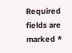Required fields are marked *